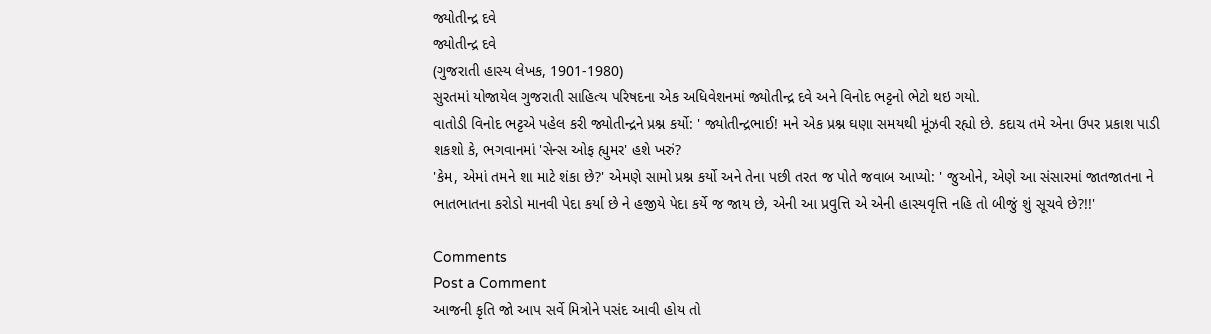જ્યોતીન્દ્ર દવે
જ્યોતીન્દ્ર દવે
(ગુજરાતી હાસ્ય લેખક, 1901-1980)
સુરતમાં યોજાયેલ ગુજરાતી સાહિત્ય પરિષદના એક અધિવેશનમાં જ્યોતીન્દ્ર દવે અને વિનોદ ભટ્ટનો ભેટો થઇ ગયો.
વાતોડી વિનોદ ભટ્ટએ પહેલ કરી જ્યોતીન્દ્રને પ્રશ્ન કર્યો: ' જ્યોતીન્દ્રભાઈ! મને એક પ્રશ્ન ઘણા સમયથી મૂંઝવી રહ્યો છે. કદાચ તમે એના ઉપર પ્રકાશ પાડી શકશો કે, ભગવાનમાં 'સેન્સ ઓફ હ્યુમર' હશે ખરું?
'કેમ, એમાં તમને શા માટે શંકા છે?' એમણે સામો પ્રશ્ન કર્યો અને તેના પછી તરત જ પોતે જવાબ આપ્યો: ' જુઓને, એણે આ સંસારમાં જાતજાતના ને ભાતભાતના કરોડો માનવી પેદા કર્યા છે ને હજીયે પેદા કર્યે જ જાય છે, એની આ પ્રવુત્તિ એ એની હાસ્યવૃત્તિ નહિ તો બીજું શું સૂચવે છે?!!'

Comments
Post a Comment
આજની કૃતિ જો આપ સર્વે મિત્રોને પસંદ આવી હોય તો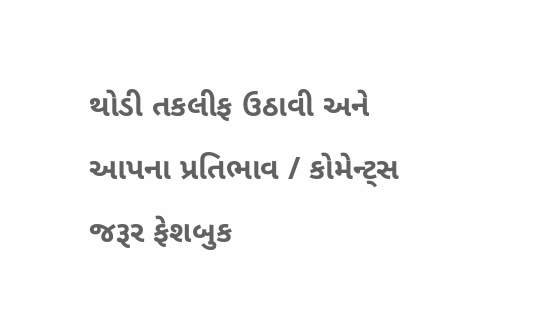થોડી તકલીફ ઉઠાવી અને આપના પ્રતિભાવ / કોમેન્ટ્સ જરૂર ફેશબુક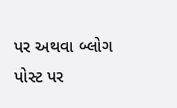પર અથવા બ્લોગ પોસ્ટ પર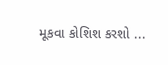મૂકવા કોશિશ કરશો ...